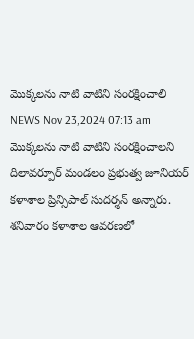మొక్కలను నాటి వాటిని సంరక్షించాలి
NEWS Nov 23,2024 07:13 am
మొక్కలను నాటి వాటిని సంరక్షించాలని దిలావర్పూర్ మండలం ప్రభుత్వ జూనియర్ కళాశాల ప్రిన్సిపాల్ సుదర్శన్ అన్నారు. శనివారం కళాశాల ఆవరణలో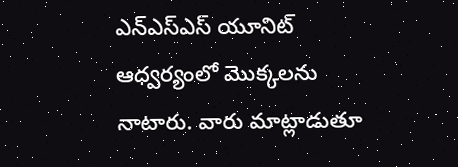ఎన్ఎస్ఎస్ యూనిట్ ఆధ్వర్యంలో మొక్కలను నాటారు. వారు మాట్లాడుతూ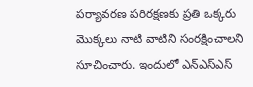పర్యావరణ పరిరక్షణకు ప్రతి ఒక్కరు మొక్కలు నాటి వాటిని సంరక్షించాలని సూచించారు. ఇందులో ఎన్ఎస్ఎస్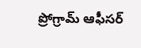ప్రోగ్రామ్ ఆఫీసర్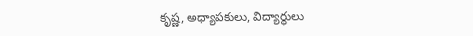కృష్ణ, అధ్యాపకులు, విద్యార్థులు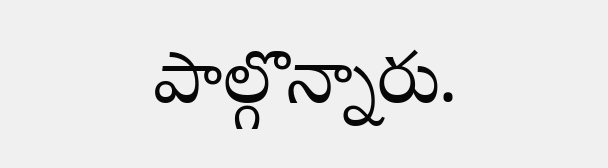పాల్గొన్నారు.